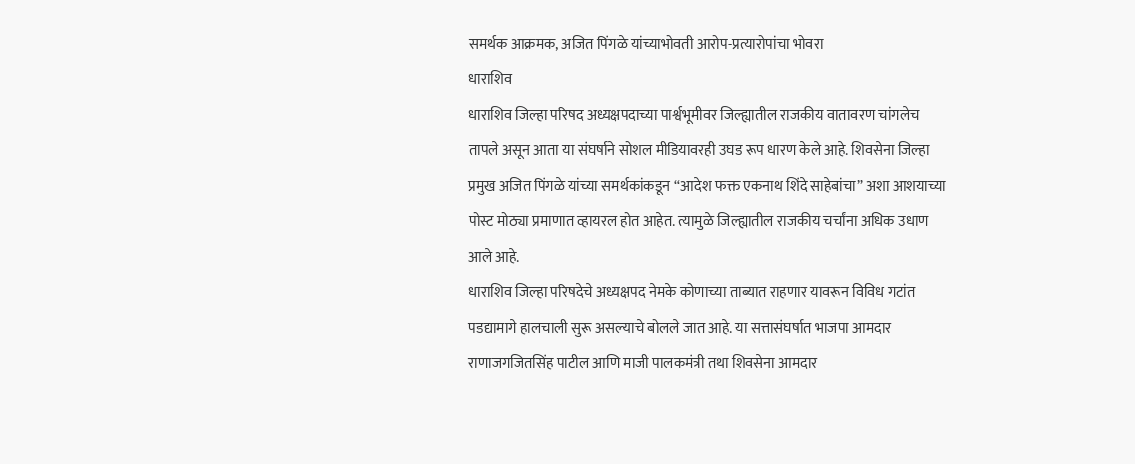समर्थक आक्रमक, अजित पिंगळे यांच्याभोवती आरोप-प्रत्यारोपांचा भोवरा
धाराशिव
धाराशिव जिल्हा परिषद अध्यक्षपदाच्या पार्श्वभूमीवर जिल्ह्यातील राजकीय वातावरण चांगलेच तापले असून आता या संघर्षाने सोशल मीडियावरही उघड रूप धारण केले आहे. शिवसेना जिल्हा प्रमुख अजित पिंगळे यांच्या समर्थकांकडून “आदेश फक्त एकनाथ शिंदे साहेबांचा” अशा आशयाच्या पोस्ट मोठ्या प्रमाणात व्हायरल होत आहेत. त्यामुळे जिल्ह्यातील राजकीय चर्चांना अधिक उधाण आले आहे.
धाराशिव जिल्हा परिषदेचे अध्यक्षपद नेमके कोणाच्या ताब्यात राहणार यावरून विविध गटांत पडद्यामागे हालचाली सुरू असल्याचे बोलले जात आहे. या सत्तासंघर्षात भाजपा आमदार राणाजगजितसिंह पाटील आणि माजी पालकमंत्री तथा शिवसेना आमदार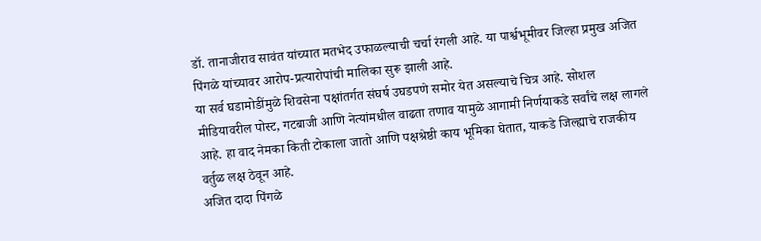डॉ. तानाजीराव सावंत यांच्यात मतभेद उफाळल्याची चर्चा रंगली आहे. या पार्श्वभूमीवर जिल्हा प्रमुख अजित पिंगळे यांच्यावर आरोप-प्रत्यारोपांची मालिका सुरू झाली आहे.
या सर्व घडामोडींमुळे शिवसेना पक्षांतर्गत संघर्ष उघडपणे समोर येत असल्याचे चित्र आहे. सोशल मीडियावरील पोस्ट, गटबाजी आणि नेत्यांमधील वाढता तणाव यामुळे आगामी निर्णयाकडे सर्वांचे लक्ष लागले आहे. हा वाद नेमका किती टोकाला जातो आणि पक्षश्रेष्ठी काय भूमिका घेतात, याकडे जिल्ह्याचे राजकीय वर्तुळ लक्ष ठेवून आहे.
अजित दादा पिंगळे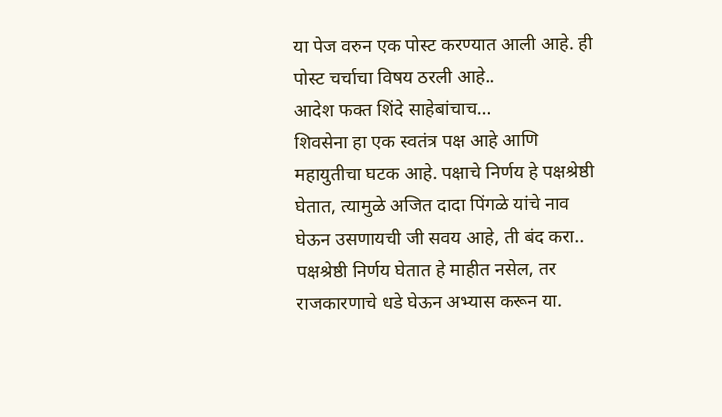या पेज वरुन एक पोस्ट करण्यात आली आहे. ही पोस्ट चर्चाचा विषय ठरली आहे..
आदेश फक्त शिंदे साहेबांचाच…
शिवसेना हा एक स्वतंत्र पक्ष आहे आणि महायुतीचा घटक आहे. पक्षाचे निर्णय हे पक्षश्रेष्ठी घेतात, त्यामुळे अजित दादा पिंगळे यांचे नाव घेऊन उसणायची जी सवय आहे, ती बंद करा..
पक्षश्रेष्ठी निर्णय घेतात हे माहीत नसेल, तर राजकारणाचे धडे घेऊन अभ्यास करून या.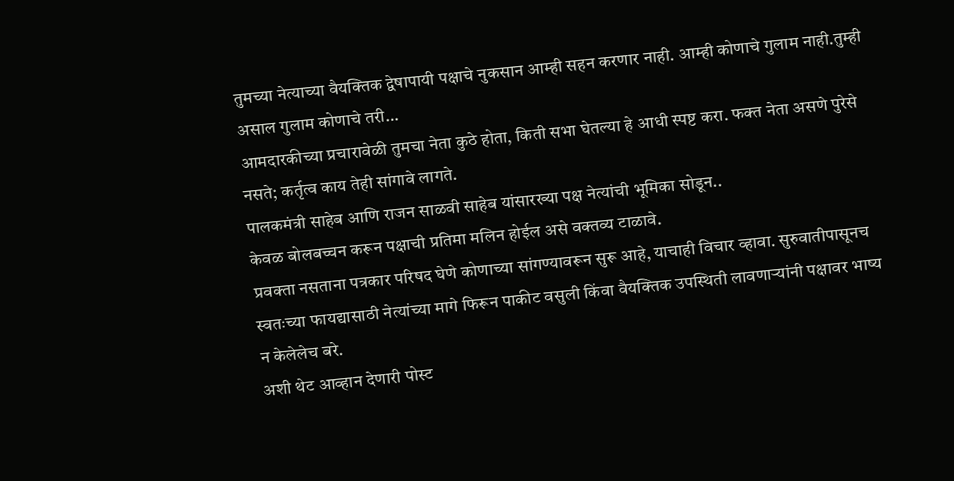तुमच्या नेत्याच्या वैयक्तिक द्वेषापायी पक्षाचे नुकसान आम्ही सहन करणार नाही. आम्ही कोणाचे गुलाम नाही.तुम्ही असाल गुलाम कोणाचे तरी…
आमदारकीच्या प्रचारावेळी तुमचा नेता कुठे होता, किती सभा घेतल्या हे आधी स्पष्ट करा. फक्त नेता असणे पुरेसे नसते; कर्तृत्व काय तेही सांगावे लागते.
पालकमंत्री साहेब आणि राजन साळवी साहेब यांसारख्या पक्ष नेत्यांची भूमिका सोडून..
केवळ बोलबच्चन करून पक्षाची प्रतिमा मलिन होईल असे वक्तव्य टाळावे.
प्रवक्ता नसताना पत्रकार परिषद घेणे कोणाच्या सांगण्यावरून सुरू आहे, याचाही विचार व्हावा. सुरुवातीपासूनच स्वतःच्या फायद्यासाठी नेत्यांच्या मागे फिरून पाकीट वसुली किंवा वैयक्तिक उपस्थिती लावणाऱ्यांनी पक्षावर भाष्य न केलेलेच बरे.
अशी थेट आव्हान देणारी पोस्ट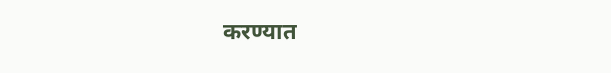करण्यात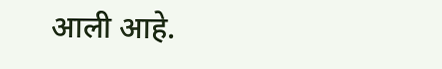आली आहे.